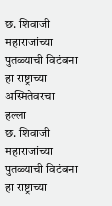छ. शिवाजी महाराजांच्या पुतळ्याची विटंबना हा राष्ट्राच्या अस्मितेवरचा हल्ला
छ. शिवाजी महाराजांच्या पुतळ्याची विटंबना हा राष्ट्राच्या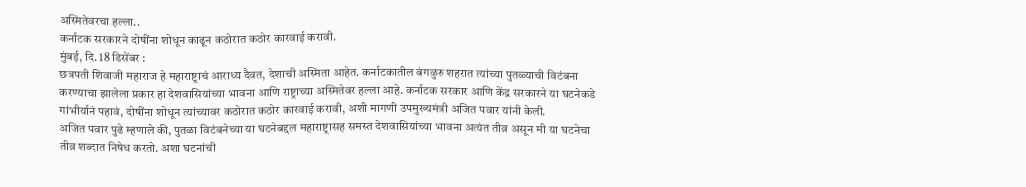अस्मितेवरचा हल्ला..
कर्नाटक सरकारने दोषींना शोधून काढून कठोरात कठोर कारवाई करावी.
मुंबई, दि. 18 डिसेंबर :
छत्रपती शिवाजी महाराज हे महाराष्ट्राचं आराध्य दैवत, देशाची अस्मिता आहेत. कर्नाटकातील बंगळुरु शहरात त्यांच्या पुतळ्याची विटंबना करण्याचा झालेला प्रकार हा देशवासियांच्या भावना आणि राष्ट्राच्या अस्मितेवर हल्ला आहे. कर्नाटक सरकार आणि केंद्र सरकारने या घटनेकडे गांभीर्यानं पहावं, दोषींना शोधून त्यांच्यावर कठोरात कठोर कारवाई करावी, अशी मागणी उपमुख्यमंत्री अजित पवार यांनी केली.
अजित पवार पुढे म्हणाले की, पुतळा विटंबनेच्या या घटनेबद्दल महाराष्ट्रासह समस्त देशवासियांच्या भावना अत्यंत तीव्र असून मी या घटनेचा तीव्र शब्दात निषेध करतो. अशा घटनांची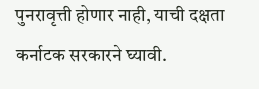पुनरावृत्ती होणार नाही, याची दक्षता कर्नाटक सरकारने घ्यावी.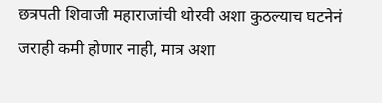छत्रपती शिवाजी महाराजांची थोरवी अशा कुठल्याच घटनेनं जराही कमी होणार नाही, मात्र अशा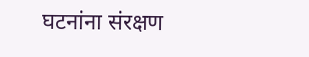घटनांना संरक्षण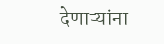देणाऱ्यांना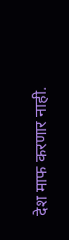देश माफ करणार नाही.